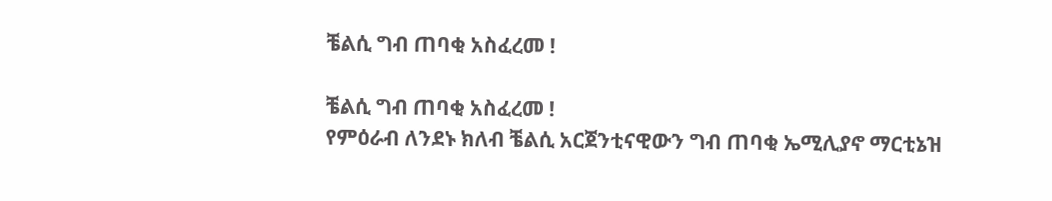ቼልሲ ግብ ጠባቂ አስፈረመ !

ቼልሲ ግብ ጠባቂ አስፈረመ !
የምዕራብ ለንደኑ ክለብ ቼልሲ አርጀንቲናዊውን ግብ ጠባቂ ኤሚሊያኖ ማርቲኔዝ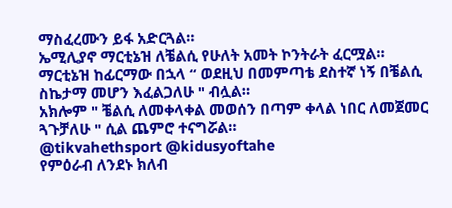ማስፈረሙን ይፋ አድርጓል።
ኤሚሊያኖ ማርቲኔዝ ለቼልሲ የሁለት አመት ኮንትራት ፈርሟል።
ማርቲኔዝ ከፊርማው በኋላ “ ወደዚህ በመምጣቴ ደስተኛ ነኝ በቼልሲ ስኬታማ መሆን እፈልጋለሁ " ብሏል።
አክሎም " ቼልሲ ለመቀላቀል መወሰን በጣም ቀላል ነበር ለመጀመር ጓጉቻለሁ " ሲል ጨምሮ ተናግሯል።
@tikvahethsport @kidusyoftahe
የምዕራብ ለንደኑ ክለብ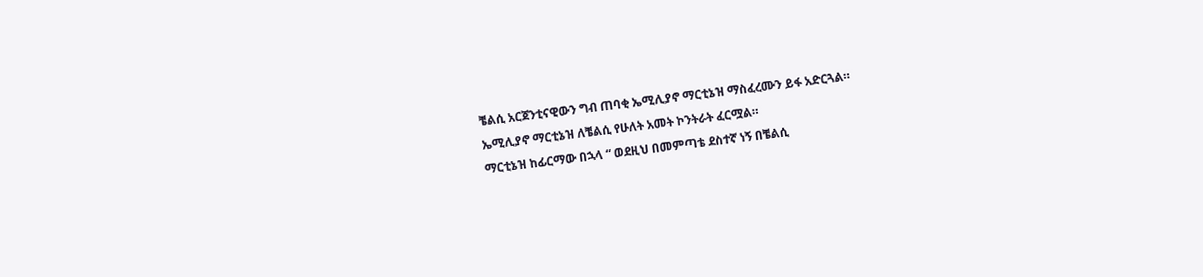ቼልሲ አርጀንቲናዊውን ግብ ጠባቂ ኤሚሊያኖ ማርቲኔዝ ማስፈረሙን ይፋ አድርጓል።
ኤሚሊያኖ ማርቲኔዝ ለቼልሲ የሁለት አመት ኮንትራት ፈርሟል።
ማርቲኔዝ ከፊርማው በኋላ “ ወደዚህ በመምጣቴ ደስተኛ ነኝ በቼልሲ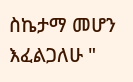ስኬታማ መሆን እፈልጋለሁ "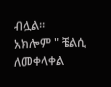ብሏል።
አክሎም " ቼልሲ ለመቀላቀል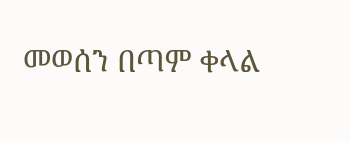መወሰን በጣም ቀላል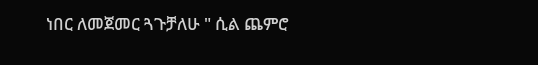ነበር ለመጀመር ጓጉቻለሁ " ሲል ጨምሮ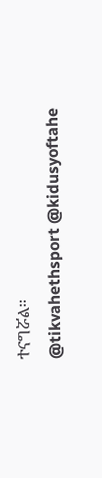ተናግሯል።
@tikvahethsport @kidusyoftahe